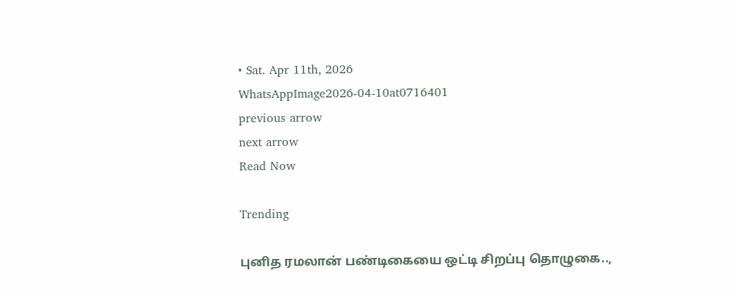• Sat. Apr 11th, 2026
WhatsAppImage2026-04-10at0716401
previous arrow
next arrow
Read Now

Trending

புனித ரமலான் பண்டிகையை ஒட்டி சிறப்பு தொழுகை..,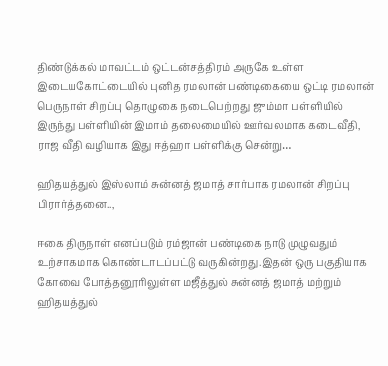திண்டுக்கல் மாவட்டம் ஒட்டன்சத்திரம் அருகே உள்ள இடையகோட்டையில் புனித ரமலான் பண்டிகையை ஒட்டி ரமலான் பெருநாள் சிறப்பு தொழுகை நடைபெற்றது ஜும்மா பள்ளியில் இருந்து பள்ளியின் இமாம் தலைமையில் ஊர்வலமாக கடைவீதி, ராஜ வீதி வழியாக இது ஈத்ஹா பள்ளிக்கு சென்று…

ஹிதயத்துல் இஸ்லாம் சுன்னத் ஜமாத் சார்பாக ரமலான் சிறப்பு பிரார்த்தனை..,

ஈகை திருநாள் எனப்படும் ரம்ஜான் பண்டிகை நாடு முழுவதும் உற்சாகமாக கொண்டாடப்பட்டு வருகின்றது.இதன் ஒரு பகுதியாக கோவை போத்தனூரிலுள்ள மஜீத்துல் சுன்னத் ஜமாத் மற்றும் ஹிதயத்துல்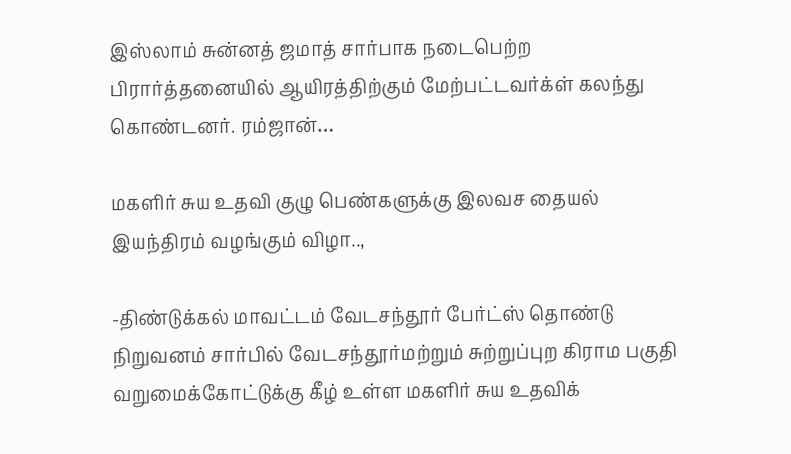இஸ்லாம் சுன்னத் ஜமாத் சார்பாக நடைபெற்ற பிரார்த்தனையில் ஆயிரத்திற்கும் மேற்பட்டவர்க்ள் கலந்து கொண்டனர். ரம்ஜான்…

மகளிர் சுய உதவி குழு பெண்களுக்கு இலவச தையல் இயந்திரம் வழங்கும் விழா..,

-திண்டுக்கல் மாவட்டம் வேடசந்தூர் பேர்ட்ஸ் தொண்டு நிறுவனம் சார்பில் வேடசந்தூர்மற்றும் சுற்றுப்புற கிராம பகுதி வறுமைக்கோட்டுக்கு கீழ் உள்ள மகளிர் சுய உதவிக்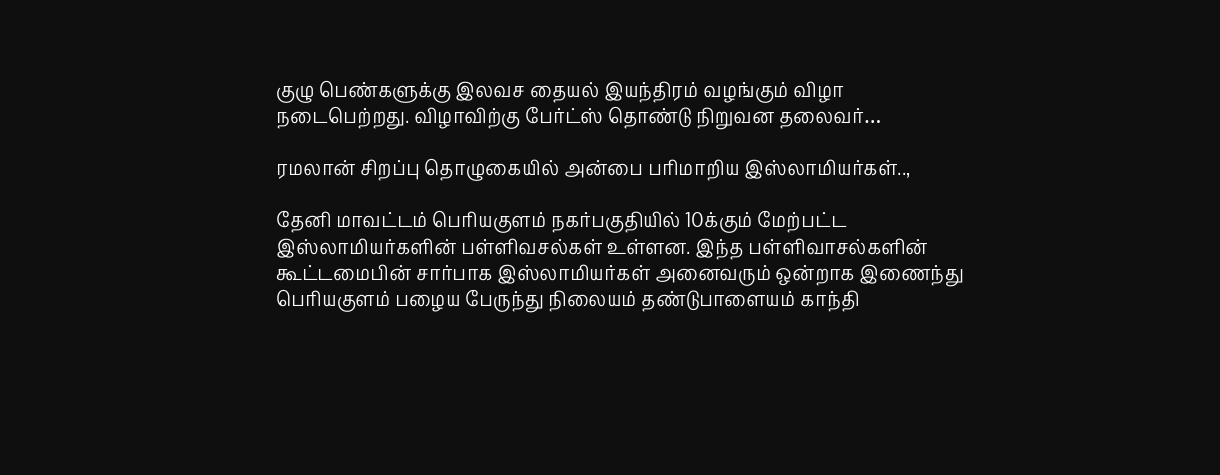குழு பெண்களுக்கு இலவச தையல் இயந்திரம் வழங்கும் விழா நடைபெற்றது. விழாவிற்கு பேர்ட்ஸ் தொண்டு நிறுவன தலைவர்…

ரமலான் சிறப்பு தொழுகையில் அன்பை பரிமாறிய இஸ்லாமியர்கள்..,

தேனி மாவட்டம் பெரியகுளம் நகர்பகுதியில் 10க்கும் மேற்பட்ட இஸ்லாமியர்களின் பள்ளிவசல்கள் உள்ளன. இந்த பள்ளிவாசல்களின் கூட்டமைபின் சார்பாக இஸ்லாமியர்கள் அனைவரும் ஒன்றாக இணைந்து பெரியகுளம் பழைய பேருந்து நிலையம் தண்டுபாளையம் காந்தி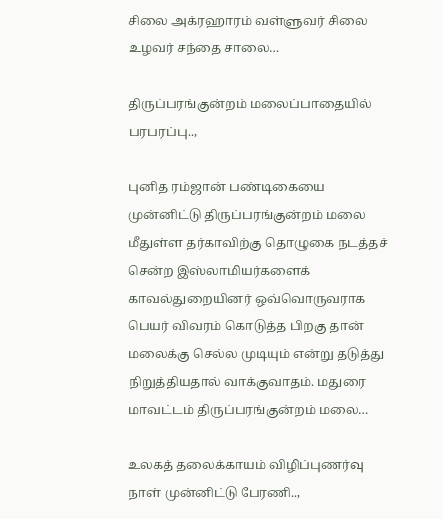சிலை அக்ரஹாரம் வள்ளுவர் சிலை உழவர் சந்தை சாலை…

திருப்பரங்குன்றம் மலைப்பாதையில் பரபரப்பு..,

புனித ரம்ஜான் பண்டிகையை முன்னிட்டு திருப்பரங்குன்றம் மலை மீதுள்ள தர்காவிற்கு தொழுகை நடத்தச் சென்ற இஸ்லாமியர்களைக் காவல்துறையினர் ஒவ்வொருவராக பெயர் விவரம் கொடுத்த பிறகு தான் மலைக்கு செல்ல முடியும் என்று தடுத்து நிறுத்தியதால் வாக்குவாதம். மதுரை மாவட்டம் திருப்பரங்குன்றம் மலை…

உலகத் தலைக்காயம் விழிப்புணர்வு நாள் முன்னிட்டு பேரணி..,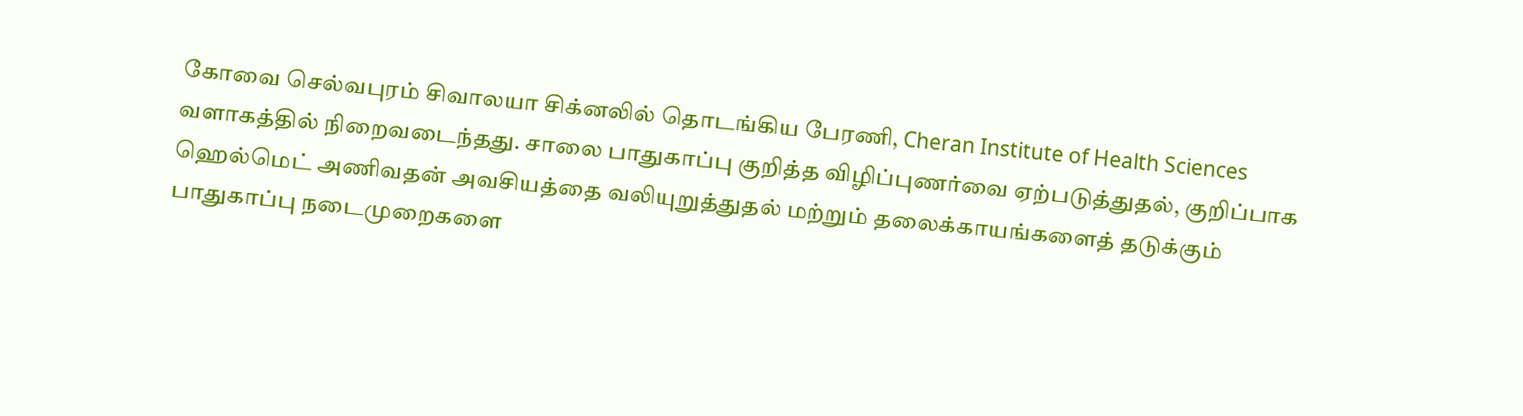கோவை செல்வபுரம் சிவாலயா சிக்னலில் தொடங்கிய பேரணி, Cheran Institute of Health Sciences வளாகத்தில் நிறைவடைந்தது. சாலை பாதுகாப்பு குறித்த விழிப்புணர்வை ஏற்படுத்துதல், குறிப்பாக ஹெல்மெட் அணிவதன் அவசியத்தை வலியுறுத்துதல் மற்றும் தலைக்காயங்களைத் தடுக்கும் பாதுகாப்பு நடைமுறைகளை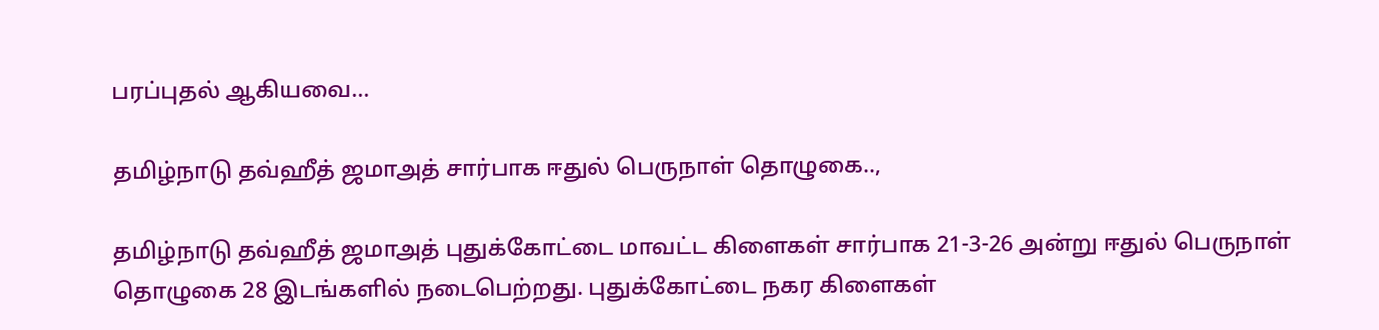பரப்புதல் ஆகியவை…

தமிழ்நாடு தவ்ஹீத் ஜமாஅத் சார்பாக ஈதுல் பெருநாள் தொழுகை..,

தமிழ்நாடு தவ்ஹீத் ஜமாஅத் புதுக்கோட்டை மாவட்ட கிளைகள் சார்பாக 21-3-26 அன்று ஈதுல் பெருநாள் தொழுகை 28 இடங்களில் நடைபெற்றது. புதுக்கோட்டை நகர கிளைகள்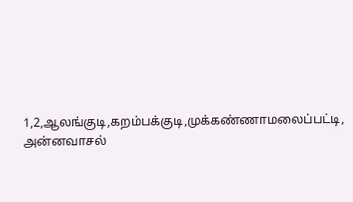1,2,ஆலங்குடி,கறம்பக்குடி,முக்கண்ணாமலைப்பட்டி, அன்னவாசல்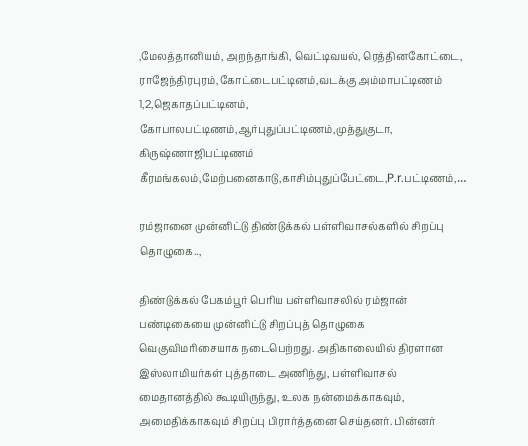,மேலத்தானியம், அறந்தாங்கி, வெட்டிவயல், ரெத்தினகோட்டை, ராஜேந்திரபுரம்,கோட்டைபட்டினம்,வடக்கு அம்மாபட்டிணம் 1,2,ஜெகாதப்பட்டினம், கோபாலபட்டிணம்,ஆர்புதுப்பட்டிணம்,முத்துகுடா, கிருஷ்ணாஜிபட்டிணம் கீரமங்கலம்,மேற்பனைகாடு,காசிம்புதுப்பேட்டை,P.r.பட்டிணம்,…

ரம்ஜானை முன்னிட்டு திண்டுக்கல் பள்ளிவாசல்களில் சிறப்பு தொழுகை..,

திண்டுக்கல் பேகம்பூர் பெரிய பள்ளிவாசலில் ரம்ஜான் பண்டிகையை முன்னிட்டு சிறப்புத் தொழுகை வெகுவிமரிசையாக நடைபெற்றது. அதிகாலையில் திரளான இஸ்லாமியர்கள் புத்தாடை அணிந்து, பள்ளிவாசல் மைதானத்தில் கூடியிருந்து, உலக நன்மைக்காகவும், அமைதிக்காகவும் சிறப்பு பிரார்த்தனை செய்தனர். பின்னர்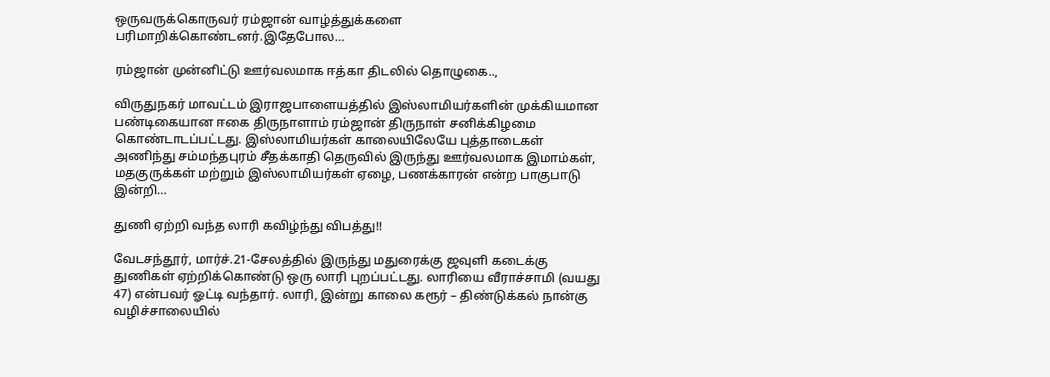ஒருவருக்கொருவர் ரம்ஜான் வாழ்த்துக்களை பரிமாறிக்கொண்டனர்.இதேபோல…

ரம்ஜான் முன்னிட்டு ஊர்வலமாக ஈத்கா திடலில் தொழுகை..,

விருதுநகர் மாவட்டம் இராஜபாளையத்தில் இஸ்லாமியர்களின் முக்கியமான பண்டிகையான ஈகை திருநாளாம் ரம்ஜான் திருநாள் சனிக்கிழமை கொண்டாடப்பட்டது. இஸ்லாமியர்கள் காலையிலேயே புத்தாடைகள் அணிந்து சம்மந்தபுரம் சீதக்காதி தெருவில் இருந்து ஊர்வலமாக இமாம்கள், மதகுருக்கள் மற்றும் இஸ்லாமியர்கள் ஏழை, பணக்காரன் என்ற பாகுபாடு இன்றி…

துணி ஏற்றி வந்த லாரி கவிழ்ந்து விபத்து!!

வேடசந்தூர், மார்ச்.21-சேலத்தில் இருந்து மதுரைக்கு ஜவுளி கடைக்கு துணிகள் ஏற்றிக்கொண்டு ஒரு லாரி புறப்பட்டது. லாரியை வீராச்சாமி (வயது 47) என்பவர் ஓட்டி வந்தார். லாரி, இன்று காலை கரூர் – திண்டுக்கல் நான்கு வழிச்சாலையில்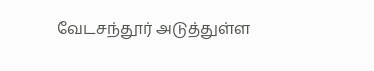வேடசந்தூர் அடுத்துள்ள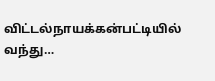விட்டல்நாயக்கன்பட்டியில் வந்து…